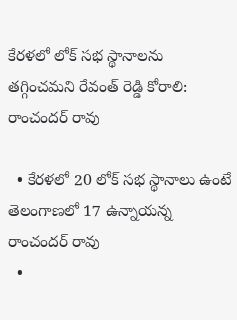కేరళలో లోక్ సభ స్థానాలను తగ్గించమని రేవంత్ రెడ్డి కోరాలి: రాంచందర్ రావు

  • కేరళలో 20 లోక్ సభ స్థానాలు ఉంటే తెలంగాణలో 17 ఉన్నాయన్న రాంచందర్ రావు
  •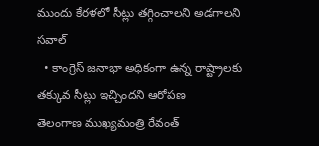ముందు కేరళలో సీట్లు తగ్గించాలని అడగాలని సవాల్
  • కాంగ్రెస్ జనాభా అధికంగా ఉన్న రాష్ట్రాలకు తక్కువ సీట్లు ఇచ్చిందని ఆరోపణ
తెలంగాణ ముఖ్యమంత్రి రేవంత్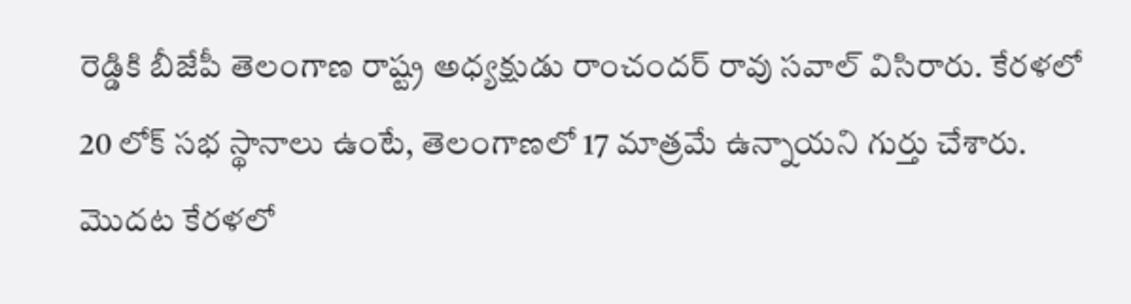రెడ్డికి బీజేపీ తెలంగాణ రాష్ట్ర అధ్యక్షుడు రాంచందర్ రావు సవాల్ విసిరారు. కేరళలో 20 లోక్ సభ స్థానాలు ఉంటే, తెలంగాణలో 17 మాత్రమే ఉన్నాయని గుర్తు చేశారు. మొదట కేరళలో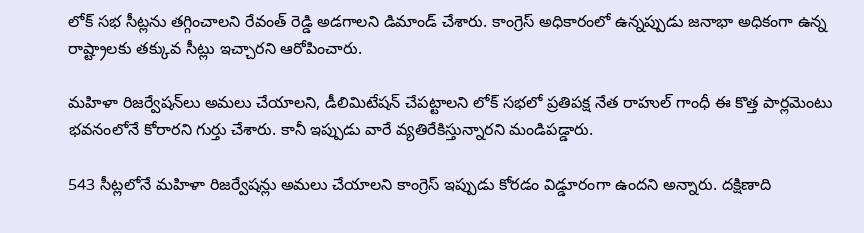లోక్ సభ సీట్లను తగ్గించాలని రేవంత్ రెడ్డి అడగాలని డిమాండ్ చేశారు. కాంగ్రెస్ అధికారంలో ఉన్నప్పుడు జనాభా అధికంగా ఉన్న రాష్ట్రాలకు తక్కువ సీట్లు ఇచ్చారని ఆరోపించారు.

మహిళా రిజర్వేషన్‌లు అమలు చేయాలని, డీలిమిటేషన్ చేపట్టాలని లోక్ సభలో ప్రతిపక్ష నేత రాహుల్ గాంధీ ఈ కొత్త పార్లమెంటు భవనంలోనే కోరారని గుర్తు చేశారు. కానీ ఇప్పుడు వారే వ్యతిరేకిస్తున్నారని మండిపడ్డారు.

543 సీట్లలోనే మహిళా రిజర్వేషన్లు అమలు చేయాలని కాంగ్రెస్ ఇప్పుడు కోరడం విడ్డూరంగా ఉందని అన్నారు. దక్షిణాది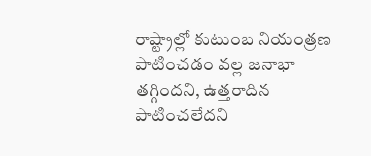రాష్ట్రాల్లో కుటుంబ నియంత్రణ పాటించడం వల్ల జనాభా తగ్గిందని, ఉత్తరాదిన పాటించలేదని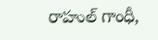రాహుల్ గాంధీ,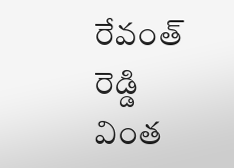రేవంత్ రెడ్డి వింత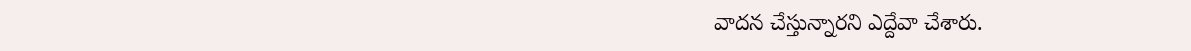వాదన చేస్తున్నారని ఎద్దేవా చేశారు.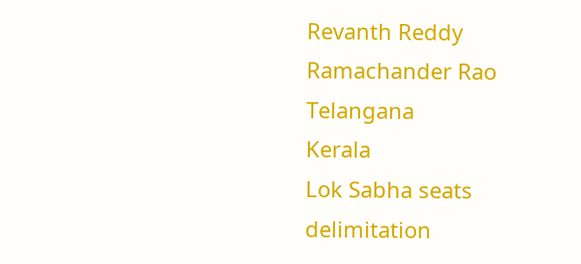Revanth Reddy
Ramachander Rao
Telangana
Kerala
Lok Sabha seats
delimitation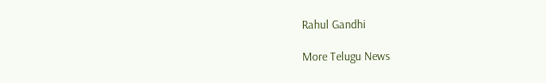Rahul Gandhi

More Telugu News